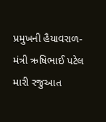પ્રમુખની હૈયાવરાળ-મંત્રી ઋષિભાઈ પટેલ મારી રજુઆત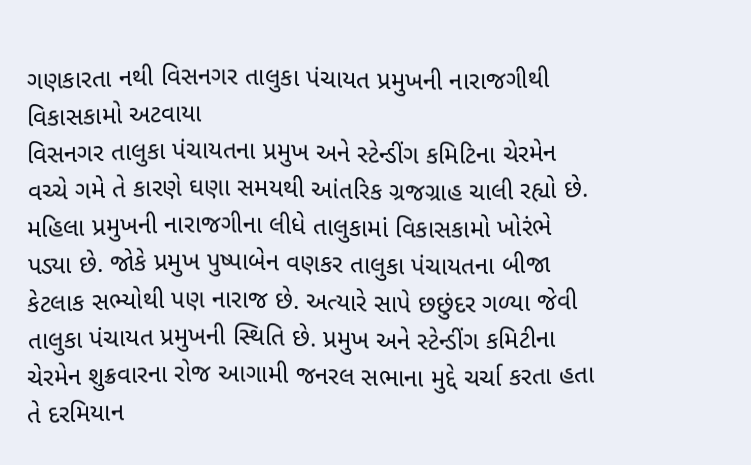ગણકારતા નથી વિસનગર તાલુકા પંચાયત પ્રમુખની નારાજગીથી વિકાસકામો અટવાયા
વિસનગર તાલુકા પંચાયતના પ્રમુખ અને સ્ટેન્ડીંગ કમિટિના ચેરમેન વચ્ચે ગમે તે કારણે ઘણા સમયથી આંતરિક ગ્રજગ્રાહ ચાલી રહ્યો છે. મહિલા પ્રમુખની નારાજગીના લીધે તાલુકામાં વિકાસકામો ખોરંભે પડ્યા છે. જોકે પ્રમુખ પુષ્પાબેન વણકર તાલુકા પંચાયતના બીજા કેટલાક સભ્યોથી પણ નારાજ છે. અત્યારે સાપે છછુંદર ગળ્યા જેવી તાલુકા પંચાયત પ્રમુખની સ્થિતિ છે. પ્રમુખ અને સ્ટેન્ડીંગ કમિટીના ચેરમેન શુક્રવારના રોજ આગામી જનરલ સભાના મુદ્દે ચર્ચા કરતા હતા તે દરમિયાન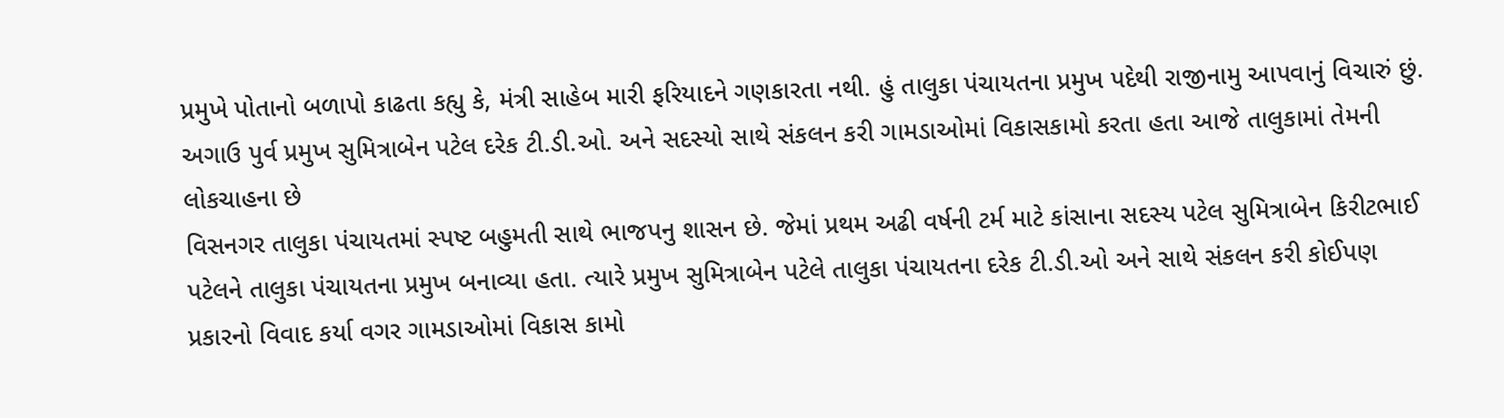પ્રમુખે પોતાનો બળાપો કાઢતા કહ્યુ કે, મંત્રી સાહેબ મારી ફરિયાદને ગણકારતા નથી. હું તાલુકા પંચાયતના પ્રમુખ પદેથી રાજીનામુ આપવાનું વિચારું છું.
અગાઉ પુર્વ પ્રમુખ સુમિત્રાબેન પટેલ દરેક ટી.ડી.ઓ. અને સદસ્યો સાથે સંકલન કરી ગામડાઓમાં વિકાસકામો કરતા હતા આજે તાલુકામાં તેમની લોકચાહના છે
વિસનગર તાલુકા પંચાયતમાં સ્પષ્ટ બહુમતી સાથે ભાજપનુ શાસન છે. જેમાં પ્રથમ અઢી વર્ષની ટર્મ માટે કાંસાના સદસ્ય પટેલ સુમિત્રાબેન કિરીટભાઈ પટેલને તાલુકા પંચાયતના પ્રમુખ બનાવ્યા હતા. ત્યારે પ્રમુખ સુમિત્રાબેન પટેલે તાલુકા પંચાયતના દરેક ટી.ડી.ઓ અને સાથે સંકલન કરી કોઈપણ પ્રકારનો વિવાદ કર્યા વગર ગામડાઓમાં વિકાસ કામો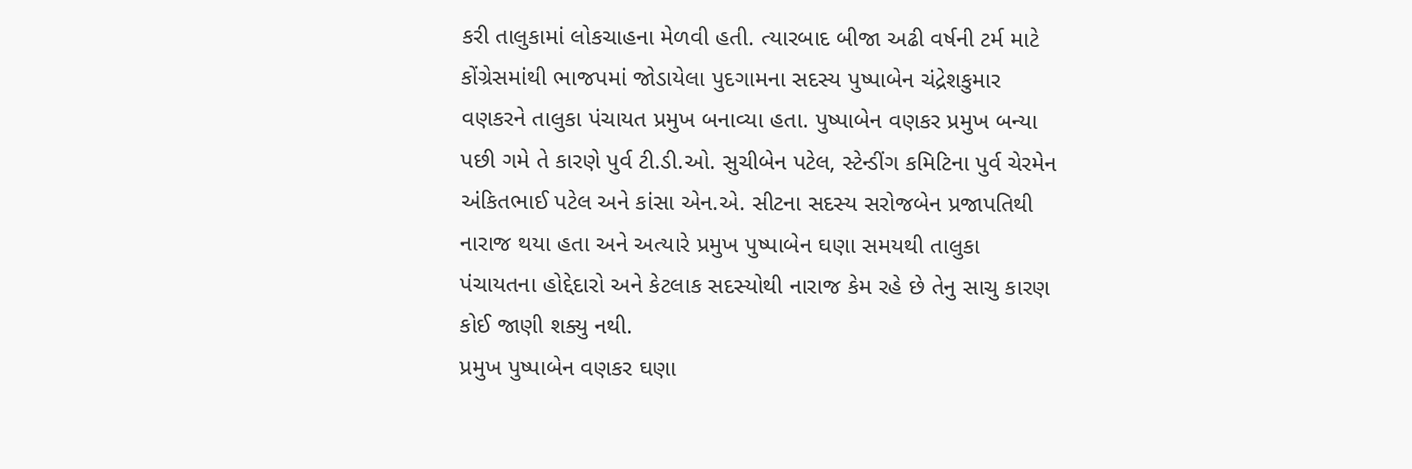કરી તાલુકામાં લોકચાહના મેળવી હતી. ત્યારબાદ બીજા અઢી વર્ષની ટર્મ માટે કોંગ્રેસમાંથી ભાજપમાં જોડાયેલા પુદગામના સદસ્ય પુષ્પાબેન ચંદ્રેશકુમાર વણકરને તાલુકા પંચાયત પ્રમુખ બનાવ્યા હતા. પુષ્પાબેન વણકર પ્રમુખ બન્યા પછી ગમે તે કારણે પુર્વ ટી.ડી.ઓ. સુચીબેન પટેલ, સ્ટેન્ડીંગ કમિટિના પુર્વ ચેરમેન અંકિતભાઈ પટેલ અને કાંસા એન.એ. સીટના સદસ્ય સરોજબેન પ્રજાપતિથી નારાજ થયા હતા અને અત્યારે પ્રમુખ પુષ્પાબેન ઘણા સમયથી તાલુકા પંચાયતના હોદ્દેદારો અને કેટલાક સદસ્યોથી નારાજ કેમ રહે છે તેનુ સાચુ કારણ કોઈ જાણી શક્યુ નથી.
પ્રમુખ પુષ્પાબેન વણકર ઘણા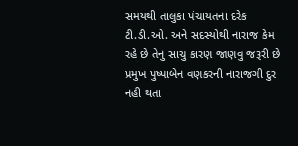સમયથી તાલુકા પંચાયતના દરેક ટી.ડી.ઓ. અને સદસ્યોથી નારાજ કેમ રહે છે તેનુ સાચુ કારણ જાણવુ જરૂરી છે
પ્રમુખ પુષ્પાબેન વણકરની નારાજગી દુર નહી થતા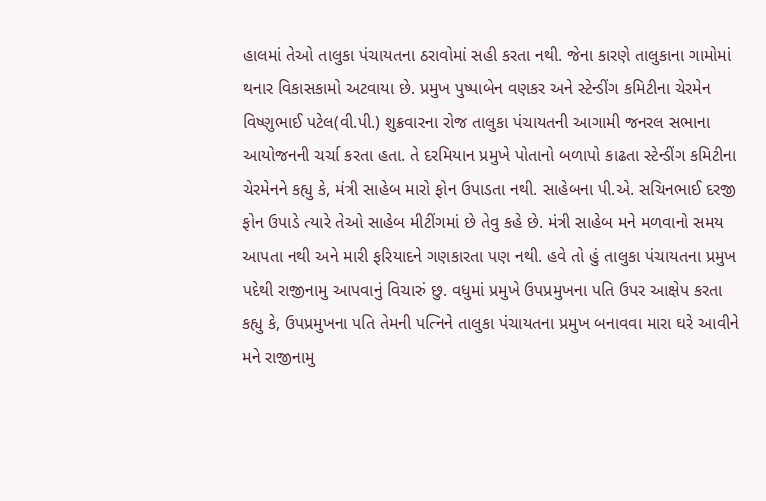હાલમાં તેઓ તાલુકા પંચાયતના ઠરાવોમાં સહી કરતા નથી. જેના કારણે તાલુકાના ગામોમાં થનાર વિકાસકામો અટવાયા છે. પ્રમુખ પુષ્પાબેન વણકર અને સ્ટેન્ડીંગ કમિટીના ચેરમેન વિષ્ણુભાઈ પટેલ(વી.પી.) શુક્રવારના રોજ તાલુકા પંચાયતની આગામી જનરલ સભાના આયોજનની ચર્ચા કરતા હતા. તે દરમિયાન પ્રમુખે પોતાનો બળાપો કાઢતા સ્ટેન્ડીંગ કમિટીના ચેરમેનને કહ્યુ કે, મંત્રી સાહેબ મારો ફોન ઉપાડતા નથી. સાહેબના પી.એ. સચિનભાઈ દરજી ફોન ઉપાડે ત્યારે તેઓ સાહેબ મીટીંગમાં છે તેવુ કહે છે. મંત્રી સાહેબ મને મળવાનો સમય આપતા નથી અને મારી ફરિયાદને ગણકારતા પણ નથી. હવે તો હું તાલુકા પંચાયતના પ્રમુખ પદેથી રાજીનામુ આપવાનું વિચારું છુ. વધુમાં પ્રમુખે ઉપપ્રમુખના પતિ ઉપર આક્ષેપ કરતા કહ્યુ કે, ઉપપ્રમુખના પતિ તેમની પત્નિને તાલુકા પંચાયતના પ્રમુખ બનાવવા મારા ઘરે આવીને મને રાજીનામુ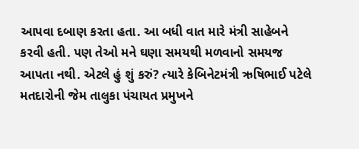આપવા દબાણ કરતા હતા. આ બધી વાત મારે મંત્રી સાહેબને કરવી હતી. પણ તેઓ મને ઘણા સમયથી મળવાનો સમયજ આપતા નથી. એટલે હું શું કરું? ત્યારે કેબિનેટમંત્રી ઋષિભાઈ પટેલે મતદારોની જેમ તાલુકા પંચાયત પ્રમુખને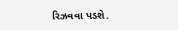રિઝવવા પડશે.